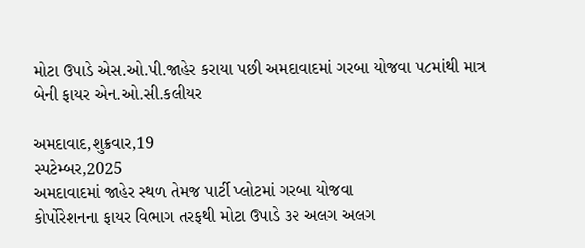મોટા ઉપાડે એસ.ઓ.પી.જાહેર કરાયા પછી અમદાવાદમાં ગરબા યોજવા ૫૮માંથી માત્ર બેની ફાયર એન.ઓ.સી.કલીયર

અમદાવાદ,શુક્રવાર,19
સ્પટેમ્બર,2025
અમદાવાદમાં જાહેર સ્થળ તેમજ પાર્ટી પ્લોટમાં ગરબા યોજવા
કોર્પોરેશનના ફાયર વિભાગ તરફથી મોટા ઉપાડે ૩૨ અલગ અલગ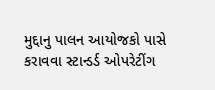મુદ્દાનુ પાલન આયોજકો પાસે
કરાવવા સ્ટાન્ડર્ડ ઓપરેટીંગ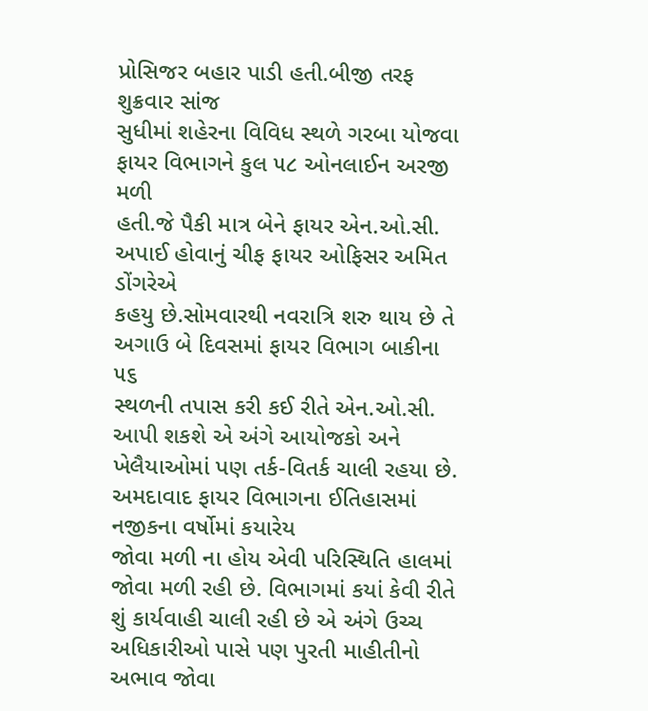પ્રોસિજર બહાર પાડી હતી.બીજી તરફ શુક્રવાર સાંજ
સુધીમાં શહેરના વિવિધ સ્થળે ગરબા યોજવા ફાયર વિભાગને કુલ ૫૮ ઓનલાઈન અરજી મળી
હતી.જે પૈકી માત્ર બેને ફાયર એન.ઓ.સી. અપાઈ હોવાનું ચીફ ફાયર ઓફિસર અમિત ડોંગરેએ
કહયુ છે.સોમવારથી નવરાત્રિ શરુ થાય છે તે અગાઉ બે દિવસમાં ફાયર વિભાગ બાકીના ૫૬
સ્થળની તપાસ કરી કઈ રીતે એન.ઓ.સી. આપી શકશે એ અંગે આયોજકો અને ખેલૈયાઓમાં પણ તર્ક-વિતર્ક ચાલી રહયા છે.
અમદાવાદ ફાયર વિભાગના ઈતિહાસમાં નજીકના વર્ષોમાં કયારેય
જોવા મળી ના હોય એવી પરિસ્થિતિ હાલમાં જોવા મળી રહી છે. વિભાગમાં કયાં કેવી રીતે
શું કાર્યવાહી ચાલી રહી છે એ અંગે ઉચ્ચ અધિકારીઓ પાસે પણ પુરતી માહીતીનો અભાવ જોવા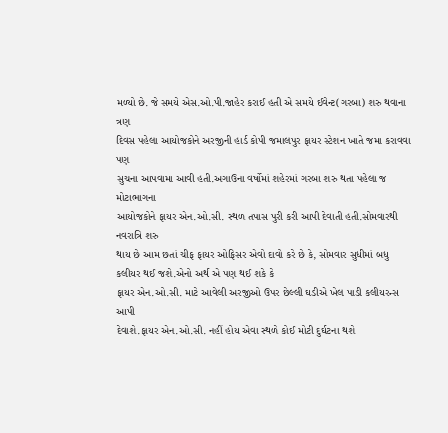મળ્યો છે. જે સમયે એસ.ઓ.પી.જાહેર કરાઈ હતી એ સમયે ઈવેન્ટ(ગરબા) શરુ થવાના ત્રણ
દિવસ પહેલા આયોજકોને અરજીની હાર્ડ કોપી જમાલપુર ફાયર સ્ટેશન ખાતે જમા કરાવવા પણ
સુચના આપવામા આવી હતી.અગાઉના વર્ષોમાં શહેરમાં ગરબા શરુ થતા પહેલા જ મોટાભાગના
આયોજકોને ફાયર એન.ઓ.સી. સ્થળ તપાસ પુરી કરી આપી દેવાતી હતી.સોમવારથી નવરાત્રિ શરુ
થાય છે આમ છતાં ચીફ ફાયર ઓફિસર એવો દાવો કરે છે કે, સોમવાર સુધીમાં બધુ કલીયર થઈ જશે.એનો અર્થ એ પણ થઈ શકે કે
ફાયર એન.ઓ.સી. માટે આવેલી અરજીઓ ઉપર છેલ્લી ઘડીએ ખેલ પાડી કલીયરન્સ આપી
દેવાશે.ફાયર એન.ઓ.સી. નહીં હોય એવા સ્થળે કોઈ મોટી દુર્ઘટના થશે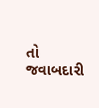તો જવાબદારી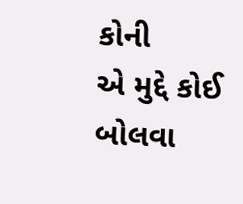કોની
એ મુદ્દે કોઈ બોલવા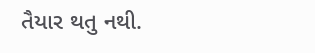તૈયાર થતુ નથી.